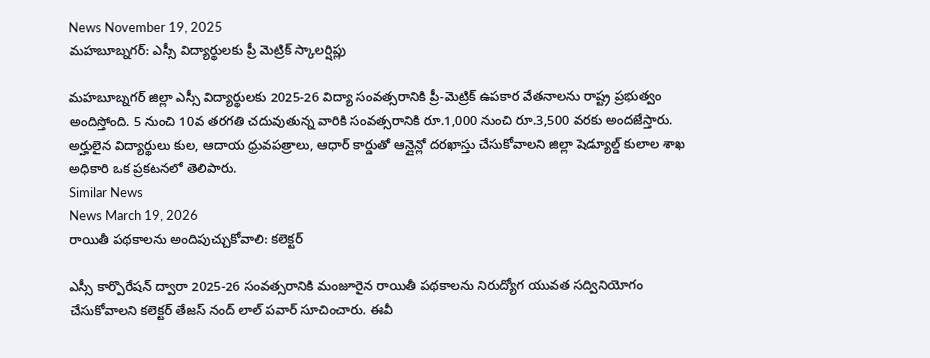News November 19, 2025
మహబూబ్నగర్: ఎస్సీ విద్యార్థులకు ప్రీ మెట్రిక్ స్కాలర్షిప్లు

మహబూబ్నగర్ జిల్లా ఎస్సీ విద్యార్థులకు 2025-26 విద్యా సంవత్సరానికి ప్రీ-మెట్రిక్ ఉపకార వేతనాలను రాష్ట్ర ప్రభుత్వం అందిస్తోంది. 5 నుంచి 10వ తరగతి చదువుతున్న వారికి సంవత్సరానికి రూ.1,000 నుంచి రూ.3,500 వరకు అందజేస్తారు. అర్హులైన విద్యార్థులు కుల, ఆదాయ ధ్రువపత్రాలు, ఆధార్ కార్డుతో ఆన్లైన్లో దరఖాస్తు చేసుకోవాలని జిల్లా షెడ్యూల్డ్ కులాల శాఖ అధికారి ఒక ప్రకటనలో తెలిపారు.
Similar News
News March 19, 2026
రాయితీ పథకాలను అందిపుచ్చుకోవాలి: కలెక్టర్

ఎస్సీ కార్పొరేషన్ ద్వారా 2025-26 సంవత్సరానికి మంజూరైన రాయితీ పథకాలను నిరుద్యోగ యువత సద్వినియోగం చేసుకోవాలని కలెక్టర్ తేజస్ నంద్ లాల్ పవార్ సూచించారు. ఈవీ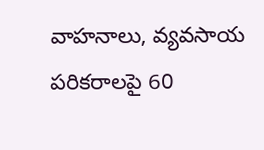వాహనాలు, వ్యవసాయ పరికరాలపై 60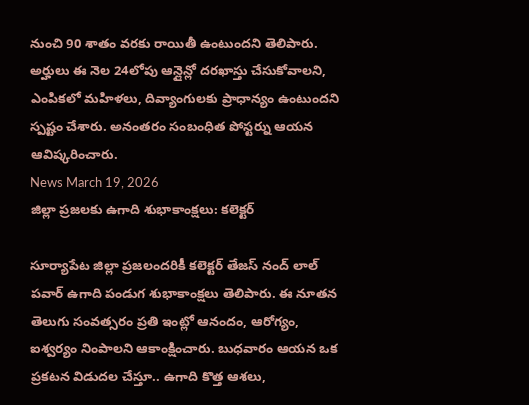నుంచి 90 శాతం వరకు రాయితీ ఉంటుందని తెలిపారు. అర్హులు ఈ నెల 24లోపు ఆన్లైన్లో దరఖాస్తు చేసుకోవాలని, ఎంపికలో మహిళలు, దివ్యాంగులకు ప్రాధాన్యం ఉంటుందని స్పష్టం చేశారు. అనంతరం సంబంధిత పోస్టర్ను ఆయన ఆవిష్కరించారు.
News March 19, 2026
జిల్లా ప్రజలకు ఉగాది శుభాకాంక్షలు: కలెక్టర్

సూర్యాపేట జిల్లా ప్రజలందరికీ కలెక్టర్ తేజస్ నంద్ లాల్ పవార్ ఉగాది పండుగ శుభాకాంక్షలు తెలిపారు. ఈ నూతన తెలుగు సంవత్సరం ప్రతి ఇంట్లో ఆనందం, ఆరోగ్యం, ఐశ్వర్యం నింపాలని ఆకాంక్షించారు. బుధవారం ఆయన ఒక ప్రకటన విడుదల చేస్తూ.. ఉగాది కొత్త ఆశలు,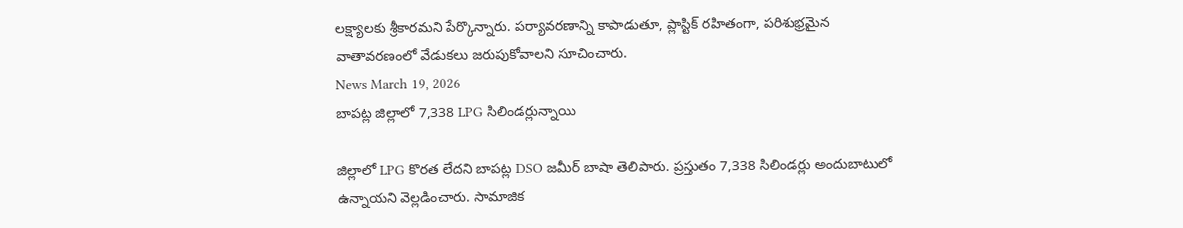లక్ష్యాలకు శ్రీకారమని పేర్కొన్నారు. పర్యావరణాన్ని కాపాడుతూ, ప్లాస్టిక్ రహితంగా, పరిశుభ్రమైన వాతావరణంలో వేడుకలు జరుపుకోవాలని సూచించారు.
News March 19, 2026
బాపట్ల జిల్లాలో 7,338 LPG సిలిండర్లున్నాయి

జిల్లాలో LPG కొరత లేదని బాపట్ల DSO జమీర్ బాషా తెలిపారు. ప్రస్తుతం 7,338 సిలిండర్లు అందుబాటులో ఉన్నాయని వెల్లడించారు. సామాజిక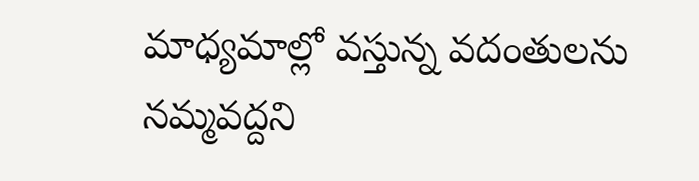మాధ్యమాల్లో వస్తున్న వదంతులను నమ్మవద్దని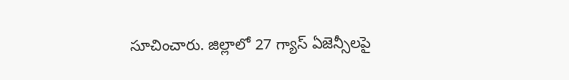సూచించారు. జిల్లాలో 27 గ్యాస్ ఏజెన్సీలపై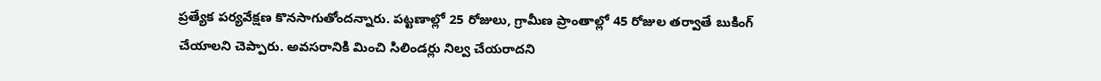ప్రత్యేక పర్యవేక్షణ కొనసాగుతోందన్నారు. పట్టణాల్లో 25 రోజులు, గ్రామీణ ప్రాంతాల్లో 45 రోజుల తర్వాతే బుకింగ్ చేయాలని చెప్పారు. అవసరానికి మించి సిలిండర్లు నిల్వ చేయరాదని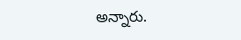అన్నారు.